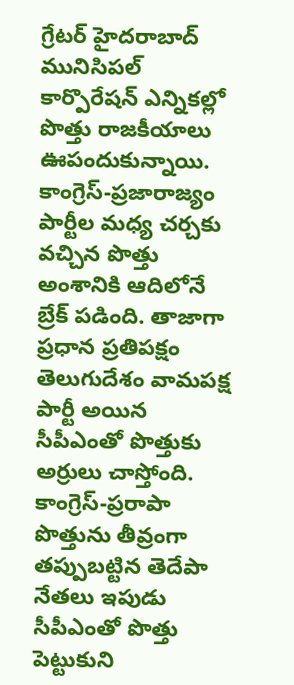గ్రేటర్ హైదరాబాద్ మునిసిపల్ కార్పొరేషన్ ఎన్నికల్లో పొత్తు రాజకీయాలు ఊపందుకున్నాయి. కాంగ్రెస్-ప్రజారాజ్యం పార్టీల మధ్య చర్చకు వచ్చిన పొత్తు అంశానికి ఆదిలోనే బ్రేక్ పడింది. తాజాగా ప్రధాన ప్రతిపక్షం తెలుగుదేశం వామపక్ష పార్టీ అయిన సీపీఎంతో పొత్తుకు అర్రులు చాస్తోంది.
కాంగ్రెస్-ప్రరాపా పొత్తును తీవ్రంగా తప్పుబట్టిన తెదేపా నేతలు ఇపుడు సీపీఎంతో పొత్తు పెట్టుకుని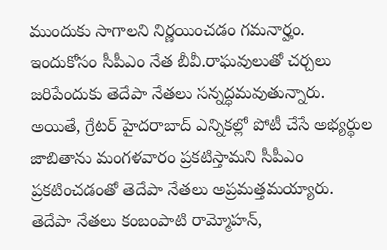ముందుకు సాగాలని నిర్ణయించడం గమనార్హం. ఇందుకోసం సీపీఎం నేత బీవీ.రాఘవులుతో చర్చలు జరిపేందుకు తెదేపా నేతలు సన్నద్ధమవుతున్నారు. అయితే, గ్రేటర్ హైదరాబాద్ ఎన్నికల్లో పోటీ చేసే అభ్యర్థుల జాబితాను మంగళవారం ప్రకటిస్తామని సీపీఎం ప్రకటించడంతో తెదేపా నేతలు అప్రమత్తమయ్యారు.
తెదేపా నేతలు కంబంపాటి రామ్మోహన్,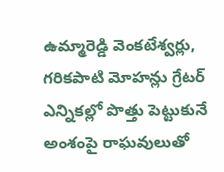ఉమ్మారెడ్డి వెంకటేశ్వర్లు, గరికపాటి మోహన్లు గ్రేటర్ ఎన్నికల్లో పొత్తు పెట్టుకునే అంశంపై రాఘవులుతో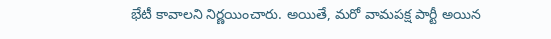భేటీ కావాలని నిర్ణయించారు. అయితే, మరో వామపక్ష పార్టీ అయిన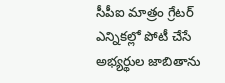సీపీఐ మాత్రం గ్రేటర్ ఎన్నికల్లో పోటీ చేసే అభ్యర్థుల జాబితాను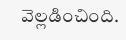వెల్లడించింది.